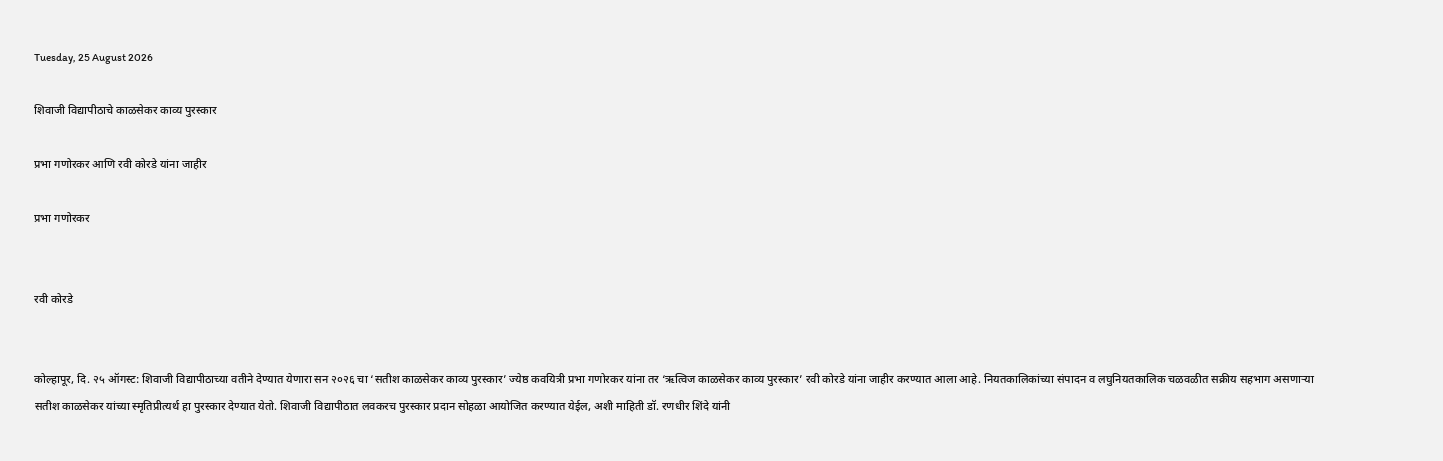Tuesday, 25 August 2026

शिवाजी विद्यापीठाचे काळसेकर काव्य पुरस्कार

प्रभा गणोरकर आणि रवी कोरडे यांना जाहीर

प्रभा गणोरकर


रवी कोरडे


कोल्हापूर, दि. २५ ऑगस्ट: शिवाजी विद्यापीठाच्या वतीने देण्यात येणारा सन २०२६ चा ‘सतीश काळसेकर काव्य पुरस्कार’ ज्येष्ठ कवयित्री प्रभा गणोरकर यांना तर ‘ऋत्विज काळसेकर काव्य पुरस्कार’ रवी कोरडे यांना जाहीर करण्यात आला आहे. नियतकालिकांच्या संपादन व लघुनियतकालिक चळवळीत सक्रीय सहभाग असणाऱ्या सतीश काळसेकर यांच्या स्मृतिप्रीत्यर्थ हा पुरस्कार देण्यात येतो. शिवाजी विद्यापीठात लवकरच पुरस्कार प्रदान सोहळा आयोजित करण्यात येईल, अशी माहिती डॉ. रणधीर शिंदे यांनी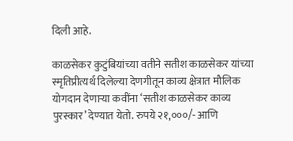दिली आहे.

काळसेकर कुटुंबियांच्या वतीने सतीश काळसेकर यांच्या स्मृतिप्रीत्यर्थ दिलेल्या देणगीतून काव्य क्षेत्रात मौलिक योगदान देणाऱ्या कवींना ‘सतीश काळसेकर काव्य पुरस्कार’ देण्यात येतो. रुपये २१,०००/- आणि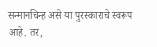सन्मानचिन्ह असे या पुरस्काराचे स्वरूप आहे. तर,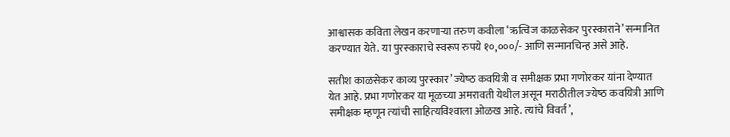आश्वासक कविता लेखन करणाऱ्या तरुण कवीला ‘ऋत्विज काळसेकर पुरस्काराने’ सन्मानित करण्यात येते. या पुरस्‍काराचे स्‍वरूप रुपये १०,०००/- आणि सन्मानचिन्ह असे आहे.

सतीश काळसेकर काव्य पुरस्कार’ ज्‍येष्‍ठ कवयित्री व समीक्षक प्रभा गणोरकर यांना देण्यात येत आहे. प्रभा गणोरकर या मूळच्‍या अमरावती येथील असून मराठीतील ज्‍येष्‍ठ कवयित्री आणि समीक्षक म्‍हणून त्‍यांची साहित्‍यविश्‍वाला ओळख आहे. त्‍यांचे विवर्त’,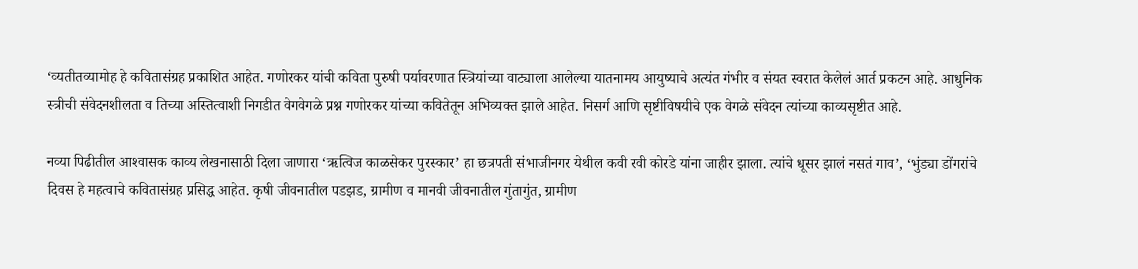‘व्‍यतीतव्‍यामोह हे कवितासंग्रह प्रकाशित आहेत. गणोरकर यांची कविता पुरुषी पर्यावरणात स्त्रियांच्या वाट्याला आलेल्या यातनामय आयुष्याचे अत्यंत गंभीर व संयत स्वरात केलेलं आर्त प्रकटन आहे. आधुनिक स्त्रीची संवेदनशीलता व तिच्या अस्तित्वाशी निगडीत वेगवेगळे प्रश्न गणोरकर यांच्या कवितेतून अभिव्यक्त झाले आहेत. निसर्ग आणि सृष्टीविषयीचे एक वेगळे संवेदन त्यांच्या काव्यसृष्टीत आहे.

नव्‍या पिढीतील आश्‍वासक काव्‍य लेखनासाठी दिला जाणारा ‘ऋत्विज काळसेकर पुरस्कार’ हा छत्रपती संभाजीनगर येथील कवी रवी कोरडे यांना जाहीर झाला. त्‍यांचे धूसर झालं नसतं गाव’, ‘भुंड्या डोंगरांचे दिवस हे महत्‍वाचे कवितासंग्रह प्रसिद्ध आहेत. कृषी जीवनातील पडझड, ग्रामीण व मानवी जीवनातील गुंतागुंत, ग्रामीण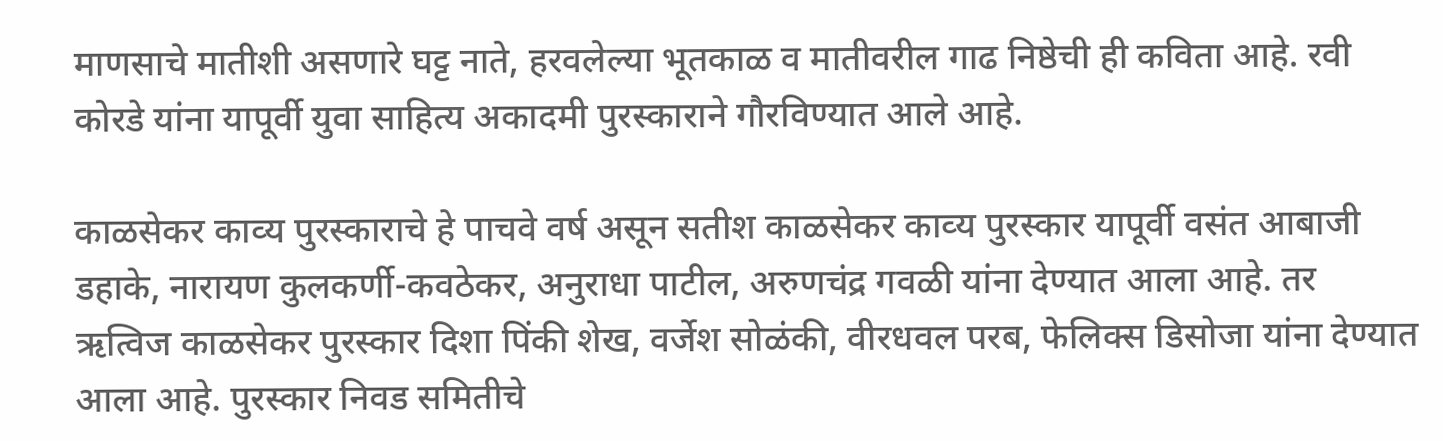माणसाचे मातीशी असणारे घट्ट नाते, हरवलेल्या भूतकाळ व मातीवरील गाढ निष्ठेची ही कविता आहे. रवी कोरडे यांना यापूर्वी युवा साहित्य अकादमी पुरस्काराने गौरविण्यात आले आहे.

काळसेकर काव्‍य पुरस्‍काराचे हे पाचवे वर्ष असून सतीश काळसेकर काव्‍य पुरस्‍कार यापूर्वी वसंत आबाजी डहाके, नारायण कुलकर्णी-कवठेकर, अनुराधा पाटील, अरुणचंद्र गवळी यांना देण्‍यात आला आहे. तर ऋत्विज काळसेकर पुरस्कार दिशा पिंकी शेख, वर्जेश सोळंकी, वीरधवल परब, फेलिक्‍स डिसोजा यांना देण्‍यात आला आहे. पुरस्‍कार निवड समितीचे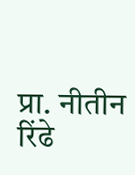प्रा. नीतीन रिंढे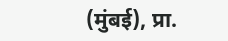(मुंबई), प्रा.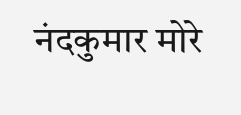नंदकुमार मोरे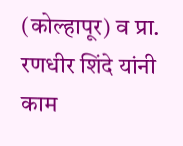(कोल्हापूर) व प्रा. रणधीर शिंदे यांनी काम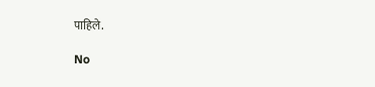पाहिले.

No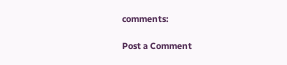comments:

Post a Comment